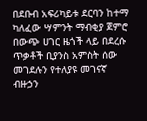በደቡብ አፍሪካይቱ ደርባን ከተማ ካለፈው ሣምንት ማብቂያ ጀምሮ በውጭ ሀገር ዜጎች ላይ በደረሱ ጥቃቶች ቢያንስ አምስት ሰው መገደሉን የተለያዩ መገናኛ ብዙኃን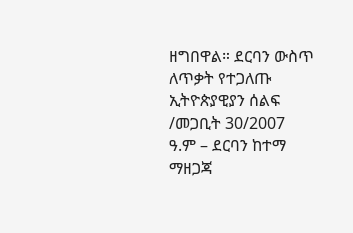ዘግበዋል። ደርባን ውስጥ ለጥቃት የተጋለጡ ኢትዮጵያዊያን ሰልፍ /መጋቢት 30/2007 ዓ.ም – ደርባን ከተማ ማዘጋጃ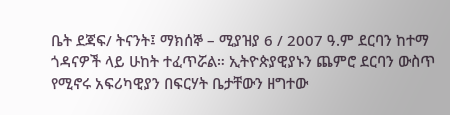ቤት ደጃፍ/ ትናንት፤ ማክሰኞ – ሚያዝያ 6 / 2007 ዓ.ም ደርባን ከተማ ጎዳናዎች ላይ ሁከት ተፈጥሯል። ኢትዮጵያዊያኑን ጨምሮ ደርባን ውስጥ የሚኖሩ አፍሪካዊያን በፍርሃት ቤታቸውን ዘግተው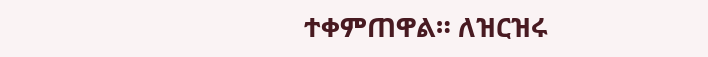ተቀምጠዋል። ለዝርዝሩ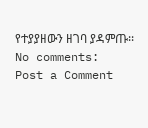የተያያዘውን ዘገባ ያዳምጡ፡፡
No comments:
Post a Comment